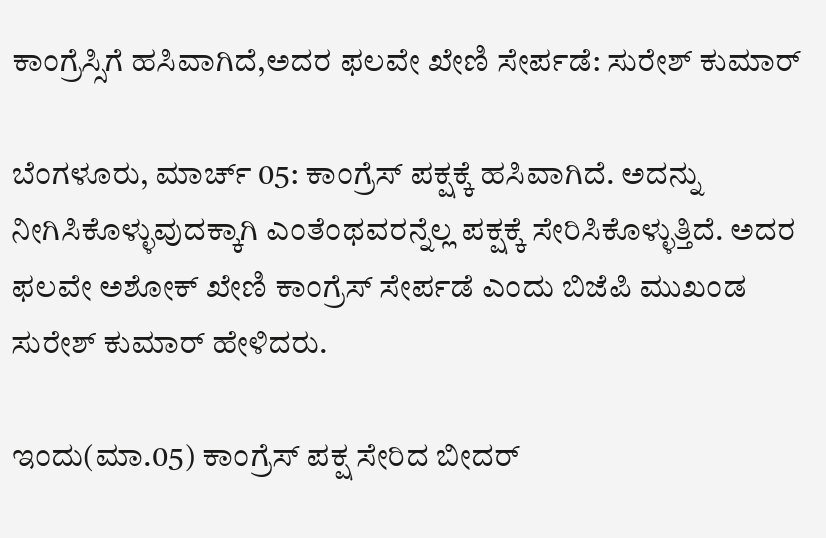ಕಾಂಗ್ರೆಸ್ಸಿಗೆ ಹಸಿವಾಗಿದೆ,ಅದರ ಫಲವೇ ಖೇಣಿ ಸೇರ್ಪಡೆ: ಸುರೇಶ್ ಕುಮಾರ್

ಬೆಂಗಳೂರು, ಮಾರ್ಚ್ 05: ಕಾಂಗ್ರೆಸ್ ಪಕ್ಷಕ್ಕೆ ಹಸಿವಾಗಿದೆ. ಅದನ್ನು ನೀಗಿಸಿಕೊಳ್ಳುವುದಕ್ಕಾಗಿ ಎಂತೆಂಥವರನ್ನೆಲ್ಲ ಪಕ್ಷಕ್ಕೆ ಸೇರಿಸಿಕೊಳ್ಳುತ್ತಿದೆ. ಅದರ ಫಲವೇ ಅಶೋಕ್ ಖೇಣಿ ಕಾಂಗ್ರೆಸ್ ಸೇರ್ಪಡೆ ಎಂದು ಬಿಜೆಪಿ ಮುಖಂಡ ಸುರೇಶ್ ಕುಮಾರ್ ಹೇಳಿದರು.

ಇಂದು(ಮಾ.05) ಕಾಂಗ್ರೆಸ್ ಪಕ್ಷ ಸೇರಿದ ಬೀದರ್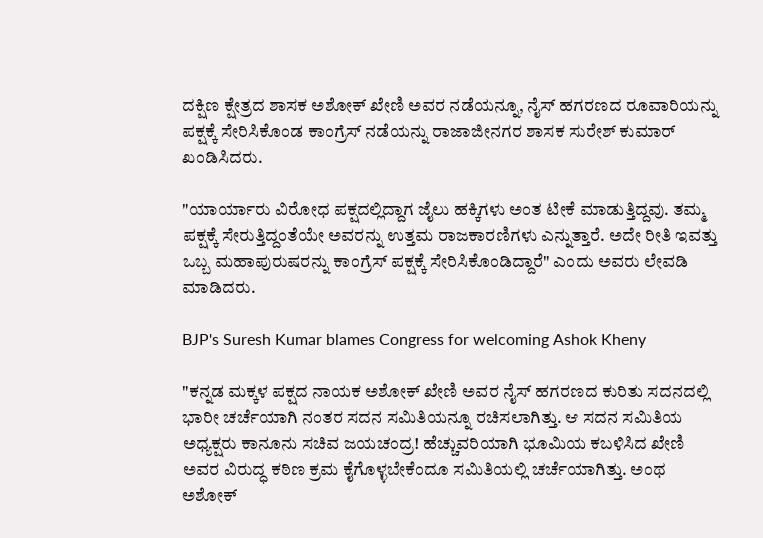ದಕ್ಷಿಣ ಕ್ಷೇತ್ರದ ಶಾಸಕ ಅಶೋಕ್ ಖೇಣಿ ಅವರ ನಡೆಯನ್ನೂ, ನೈಸ್ ಹಗರಣದ ರೂವಾರಿಯನ್ನು ಪಕ್ಷಕ್ಕೆ ಸೇರಿಸಿಕೊಂಡ ಕಾಂಗ್ರೆಸ್ ನಡೆಯನ್ನು ರಾಜಾಜೀನಗರ ಶಾಸಕ ಸುರೇಶ್ ಕುಮಾರ್ ಖಂಡಿಸಿದರು.

"ಯಾರ್ಯಾರು ವಿರೋಧ ಪಕ್ಷದಲ್ಲಿದ್ದಾಗ ಜೈಲು ಹಕ್ಕಿಗಳು ಅಂತ ಟೀಕೆ ಮಾಡುತ್ತಿದ್ದವು. ತಮ್ಮ ಪಕ್ಷಕ್ಕೆ ಸೇರುತ್ತಿದ್ದಂತೆಯೇ ಅವರನ್ನು ಉತ್ತಮ ರಾಜಕಾರಣಿಗಳು ಎನ್ನುತ್ತಾರೆ. ಅದೇ ರೀತಿ ಇವತ್ತು ಒಬ್ಬ ಮಹಾಪುರುಷರನ್ನು ಕಾಂಗ್ರೆಸ್ ಪಕ್ಷಕ್ಕೆ ಸೇರಿಸಿಕೊಂಡಿದ್ದಾರೆ" ಎಂದು ಅವರು ಲೇವಡಿ ಮಾಡಿದರು.

BJP's Suresh Kumar blames Congress for welcoming Ashok Kheny

"ಕನ್ನಡ ಮಕ್ಕಳ ಪಕ್ಷದ ನಾಯಕ ಅಶೋಕ್ ಖೇಣಿ ಅವರ ನೈಸ್ ಹಗರಣದ ಕುರಿತು ಸದನದಲ್ಲಿ ಭಾರೀ ಚರ್ಚೆಯಾಗಿ ನಂತರ ಸದನ ಸಮಿತಿಯನ್ನೂ ರಚಿಸಲಾಗಿತ್ತು. ಆ ಸದನ ಸಮಿತಿಯ ಅಧ್ಯಕ್ಷರು ಕಾನೂನು ಸಚಿವ ಜಯಚಂದ್ರ! ಹೆಚ್ಚುವರಿಯಾಗಿ ಭೂಮಿಯ ಕಬಳಿಸಿದ ಖೇಣಿ ಅವರ ವಿರುದ್ಧ ಕಠಿಣ ಕ್ರಮ ಕೈಗೊಳ್ಳಬೇಕೆಂದೂ ಸಮಿತಿಯಲ್ಲಿ ಚರ್ಚೆಯಾಗಿತ್ತು. ಅಂಥ ಅಶೋಕ್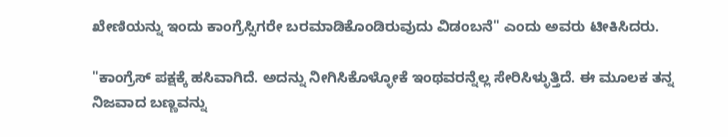ಖೇಣಿಯನ್ನು ಇಂದು ಕಾಂಗ್ರೆಸ್ಸಿಗರೇ ಬರಮಾಡಿಕೊಂಡಿರುವುದು ವಿಡಂಬನೆ" ಎಂದು ಅವರು ಟೀಕಿಸಿದರು.

"ಕಾಂಗ್ರೆಸ್ ಪಕ್ಷಕ್ಕೆ ಹಸಿವಾಗಿದೆ. ಅದನ್ನು ನೀಗಿಸಿಕೊಳ್ಳೋಕೆ ಇಂಥವರನ್ನೆಲ್ಲ ಸೇರಿಸಿಳ್ಳುತ್ತಿದೆ. ಈ ಮೂಲಕ ತನ್ನ ನಿಜವಾದ ಬಣ್ಣವನ್ನು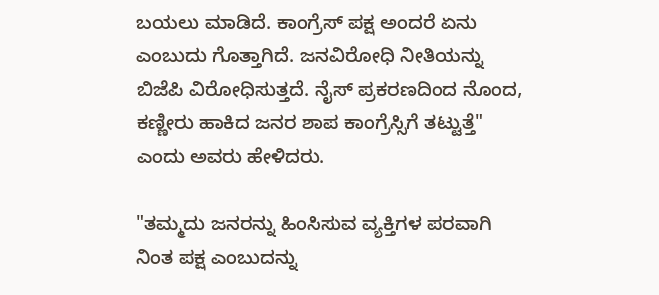ಬಯಲು ಮಾಡಿದೆ. ಕಾಂಗ್ರೆಸ್ ಪಕ್ಷ ಅಂದರೆ ಏನು ಎಂಬುದು ಗೊತ್ತಾಗಿದೆ. ಜನವಿರೋಧಿ ನೀತಿಯನ್ನು ಬಿಜೆಪಿ ವಿರೋಧಿಸುತ್ತದೆ. ನೈಸ್ ಪ್ರಕರಣದಿಂದ ನೊಂದ, ಕಣ್ಣೀರು ಹಾಕಿದ ಜನರ ಶಾಪ ಕಾಂಗ್ರೆಸ್ಸಿಗೆ ತಟ್ಟುತ್ತೆ" ಎಂದು ಅವರು ಹೇಳಿದರು.

"ತಮ್ಮದು ಜನರನ್ನು ಹಿಂಸಿಸುವ ವ್ಯಕ್ತಿಗಳ ಪರವಾಗಿ ನಿಂತ ಪಕ್ಷ ಎಂಬುದನ್ನು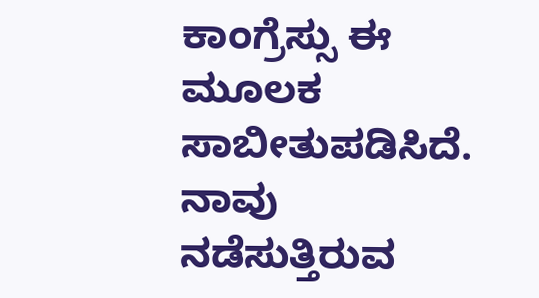ಕಾಂಗ್ರೆಸ್ಸು ಈ ಮೂಲಕ ಸಾಬೀತುಪಡಿಸಿದೆ. ನಾವು ನಡೆಸುತ್ತಿರುವ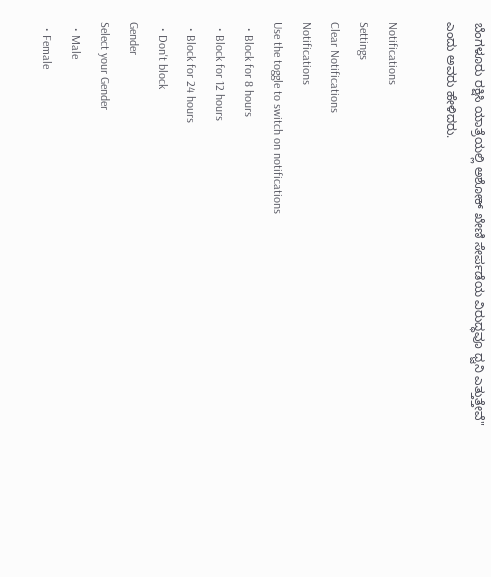ಬೆಂಗಳೂರು ರಕ್ಷಿಸಿ ಯಾತ್ರೆಯಲ್ಲಿ ಅಶೋಕ್ ಖೇಣಿ ಸೇರ್ಪಡೆಯ ವಿರುದ್ಧವೂ ಧ್ವನಿ ಎತ್ತುತ್ತೇವೆ" ಎಂದು ಅವರು ಹೇಳಿದರು.

Notifications
Settings
Clear Notifications
Notifications
Use the toggle to switch on notifications
  • Block for 8 hours
  • Block for 12 hours
  • Block for 24 hours
  • Don't block
Gender
Select your Gender
  • Male
  • Female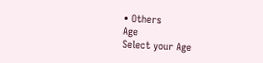• Others
Age
Select your Age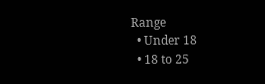Range
  • Under 18
  • 18 to 25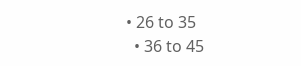• 26 to 35
  • 36 to 45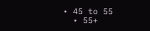• 45 to 55
  • 55+